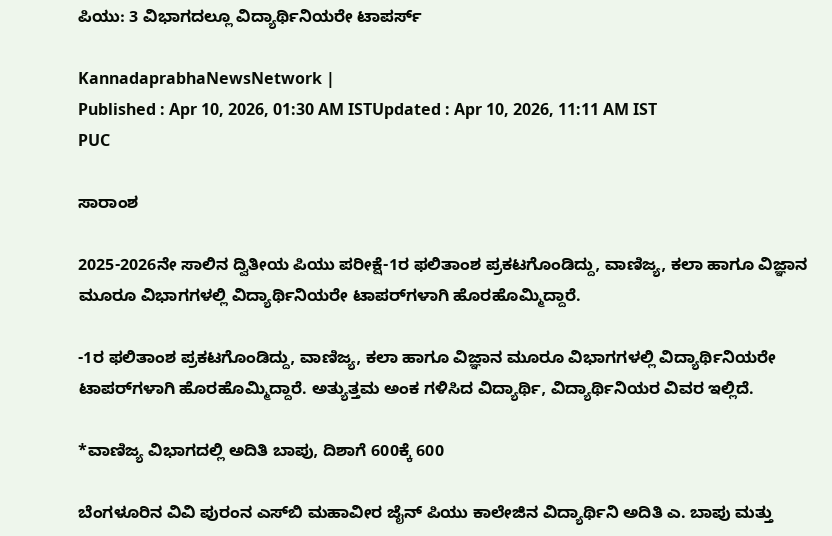ಪಿಯು: 3 ವಿಭಾಗದಲ್ಲೂ ವಿದ್ಯಾರ್ಥಿನಿಯರೇ ಟಾಪರ್ಸ್‌

KannadaprabhaNewsNetwork |
Published : Apr 10, 2026, 01:30 AM ISTUpdated : Apr 10, 2026, 11:11 AM IST
PUC

ಸಾರಾಂಶ

2025-2026ನೇ ಸಾಲಿನ ದ್ವಿತೀಯ ಪಿಯು ಪರೀಕ್ಷೆ-1ರ ಫಲಿತಾಂಶ ಪ್ರಕಟಗೊಂಡಿದ್ದು, ವಾಣಿಜ್ಯ, ಕಲಾ ಹಾಗೂ ವಿಜ್ಞಾನ ಮೂರೂ ವಿಭಾಗಗಳಲ್ಲಿ ವಿದ್ಯಾರ್ಥಿನಿಯರೇ ಟಾಪರ್‌ಗಳಾಗಿ ಹೊರಹೊಮ್ಮಿದ್ದಾರೆ.

-1ರ ಫಲಿತಾಂಶ ಪ್ರಕಟಗೊಂಡಿದ್ದು, ವಾಣಿಜ್ಯ, ಕಲಾ ಹಾಗೂ ವಿಜ್ಞಾನ ಮೂರೂ ವಿಭಾಗಗಳಲ್ಲಿ ವಿದ್ಯಾರ್ಥಿನಿಯರೇ ಟಾಪರ್‌ಗಳಾಗಿ ಹೊರಹೊಮ್ಮಿದ್ದಾರೆ. ಅತ್ಯುತ್ತಮ ಅಂಕ ಗಳಿಸಿದ ವಿದ್ಯಾರ್ಥಿ, ವಿದ್ಯಾರ್ಥಿನಿಯರ ವಿವರ ಇಲ್ಲಿದೆ.

*ವಾಣಿಜ್ಯ ವಿಭಾಗದಲ್ಲಿ ಅದಿತಿ ಬಾಪು, ದಿಶಾಗೆ 600ಕ್ಕೆ 600

ಬೆಂಗಳೂರಿನ ವಿವಿ ಪುರಂನ ಎಸ್‌ಬಿ ಮಹಾವೀರ ಜೈನ್‌ ಪಿಯು ಕಾಲೇಜಿನ ವಿದ್ಯಾರ್ಥಿನಿ ಅದಿತಿ ಎ. ಬಾಪು ಮತ್ತು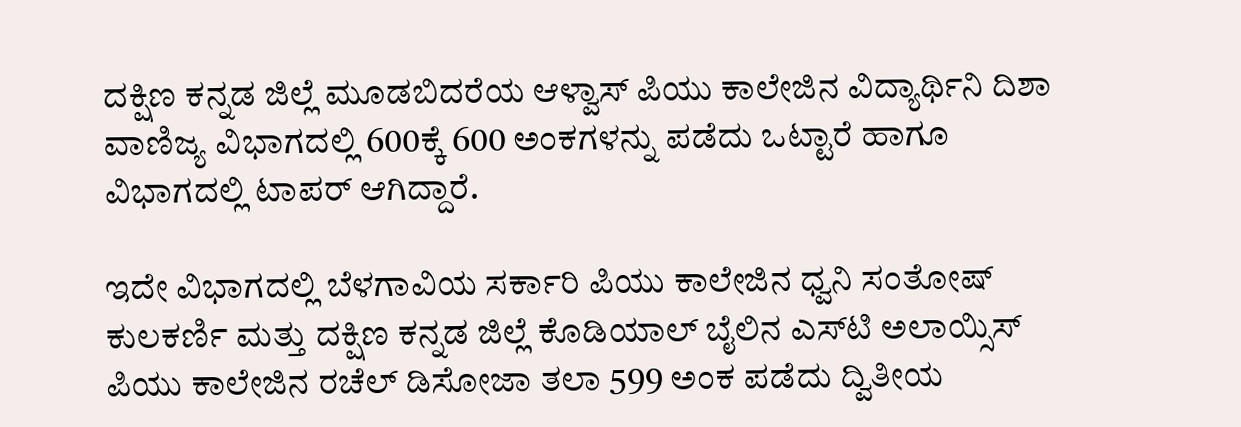ದಕ್ಷಿಣ ಕನ್ನಡ ಜಿಲ್ಲೆ ಮೂಡಬಿದರೆಯ ಆಳ್ವಾಸ್‌ ಪಿಯು ಕಾಲೇಜಿನ ವಿದ್ಯಾರ್ಥಿನಿ ದಿಶಾ ವಾಣಿಜ್ಯ ವಿಭಾಗದಲ್ಲಿ 600ಕ್ಕೆ 600 ಅಂಕಗಳನ್ನು ಪಡೆದು ಒಟ್ಟಾರೆ ಹಾಗೂ ವಿಭಾಗದಲ್ಲಿ ಟಾಪರ್‌ ಆಗಿದ್ದಾರೆ.

ಇದೇ ವಿಭಾಗದಲ್ಲಿ ಬೆಳಗಾವಿಯ ಸರ್ಕಾರಿ ಪಿಯು ಕಾಲೇಜಿನ ಧ್ವನಿ ಸಂತೋಷ್‌ ಕುಲಕರ್ಣಿ ಮತ್ತು ದಕ್ಷಿಣ ಕನ್ನಡ ಜಿಲ್ಲೆ ಕೊಡಿಯಾಲ್‌ ಬೈಲಿನ ಎಸ್‌ಟಿ ಅಲಾಯ್ಸಿಸ್‌ ಪಿಯು ಕಾಲೇಜಿನ ರಚೆಲ್‌ ಡಿಸೋಜಾ ತಲಾ 599 ಅಂಕ ಪಡೆದು ದ್ವಿತೀಯ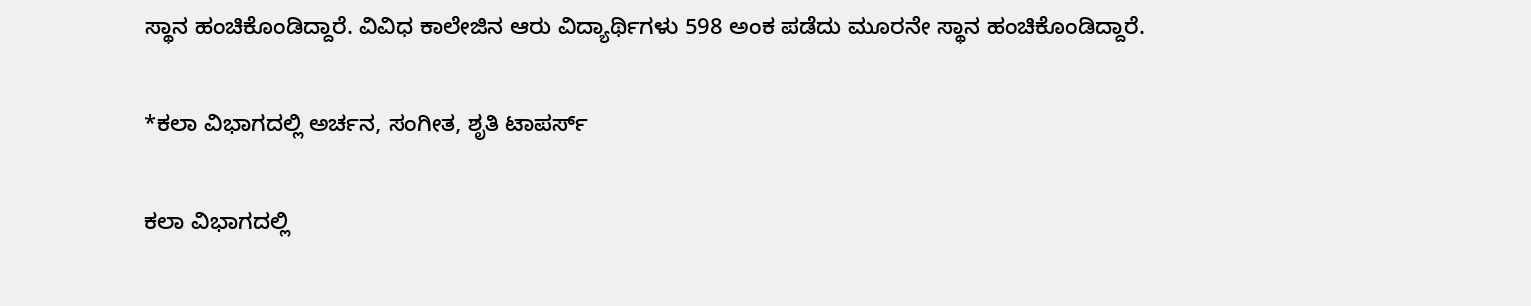ಸ್ಥಾನ ಹಂಚಿಕೊಂಡಿದ್ದಾರೆ. ವಿವಿಧ ಕಾಲೇಜಿನ ಆರು ವಿದ್ಯಾರ್ಥಿಗಳು 598 ಅಂಕ ಪಡೆದು ಮೂರನೇ ಸ್ಥಾನ ಹಂಚಿಕೊಂಡಿದ್ದಾರೆ.

*ಕಲಾ ವಿಭಾಗದಲ್ಲಿ ಅರ್ಚನ, ಸಂಗೀತ, ಶೃತಿ ಟಾಪರ್ಸ್‌

ಕಲಾ ವಿಭಾಗದಲ್ಲಿ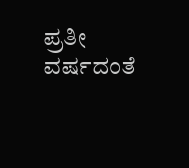ಪ್ರತೀ ವರ್ಷದಂತೆ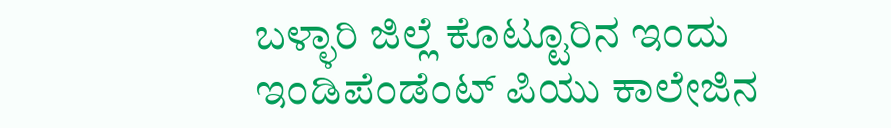ಬಳ್ಳಾರಿ ಜಿಲ್ಲೆ ಕೊಟ್ಟೂರಿನ ಇಂದು ಇಂಡಿಪೆಂಡೆಂಟ್‌ ಪಿಯು ಕಾಲೇಜಿನ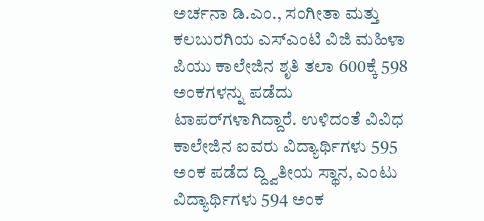ಅರ್ಚನಾ ಡಿ.ಎಂ., ಸಂಗೀತಾ ಮತ್ತು ಕಲಬುರಗಿಯ ಎಸ್‌ಎಂಟಿ ವಿಜಿ ಮಹಿಳಾ ಪಿಯು ಕಾಲೇಜಿನ ಶೃತಿ ತಲಾ 600ಕ್ಕೆ 598 ಅಂಕಗಳನ್ನು ಪಡೆದು ಟಾಪರ್‌ಗಳಾಗಿದ್ದಾರೆ. ಉಳಿದಂತೆ ವಿವಿಧ ಕಾಲೇಜಿನ ಐವರು ವಿದ್ಯಾರ್ಥಿಗಳು 595 ಅಂಕ ಪಡೆದ ದ್ದ್ವಿತೀಯ ಸ್ಥಾನ, ಎಂಟು ವಿದ್ಯಾರ್ಥಿಗಳು 594 ಅಂಕ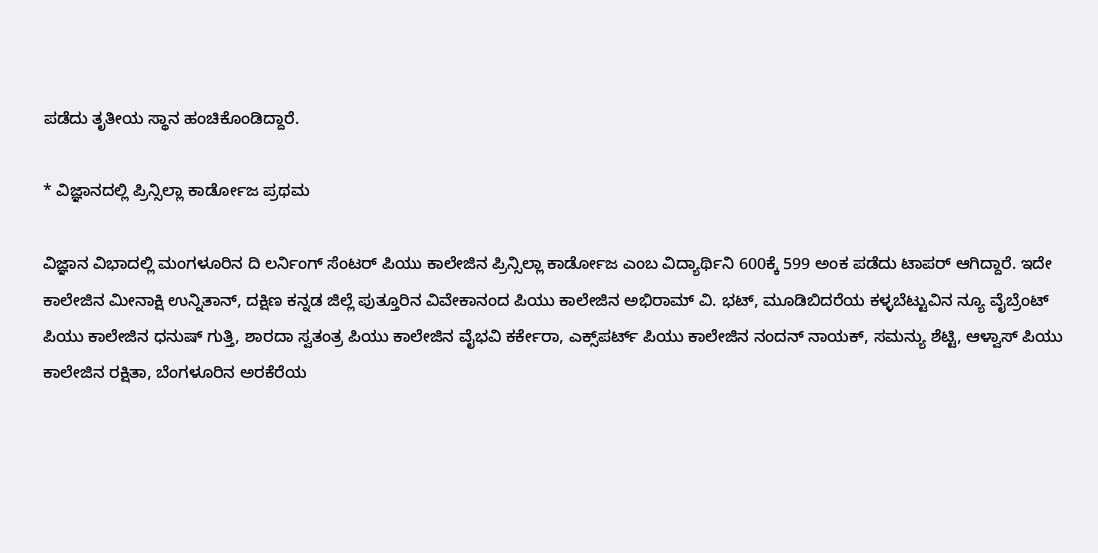ಪಡೆದು ತೃತೀಯ ಸ್ಥಾನ ಹಂಚಿಕೊಂಡಿದ್ದಾರೆ.

* ವಿಜ್ಞಾನದಲ್ಲಿ ಪ್ರಿನ್ಸಿಲ್ಲಾ ಕಾರ್ಡೋಜ ಪ್ರಥಮ

ವಿಜ್ಞಾನ ವಿಭಾದಲ್ಲಿ ಮಂಗಳೂರಿನ ದಿ ಲರ್ನಿಂಗ್‌ ಸೆಂಟರ್‌ ಪಿಯು ಕಾಲೇಜಿನ ಪ್ರಿನ್ಸಿಲ್ಲಾ ಕಾರ್ಡೋಜ ಎಂಬ ವಿದ್ಯಾರ್ಥಿನಿ 600ಕ್ಕೆ 599 ಅಂಕ ಪಡೆದು ಟಾಪರ್‌ ಆಗಿದ್ದಾರೆ. ಇದೇ ಕಾಲೇಜಿನ ಮೀನಾಕ್ಷಿ ಉನ್ನಿತಾನ್‌, ದಕ್ಷಿಣ ಕನ್ನಡ ಜಿಲ್ಲೆ ಪುತ್ತೂರಿನ ವಿವೇಕಾನಂದ ಪಿಯು ಕಾಲೇಜಿನ ಅಭಿರಾಮ್‌ ವಿ. ಭಟ್‌, ಮೂಡಿಬಿದರೆಯ ಕಳ್ಳಬೆಟ್ಟುವಿನ ನ್ಯೂ ವೈಬ್ರೆಂಟ್‌ ಪಿಯು ಕಾಲೇಜಿನ ಧನುಷ್‌ ಗುತ್ತಿ, ಶಾರದಾ ಸ್ವತಂತ್ರ ಪಿಯು ಕಾಲೇಜಿನ ವೈಭವಿ ಕರ್ಕೇರಾ, ಎಕ್ಸ್‌ಪರ್ಟ್‌ ಪಿಯು ಕಾಲೇಜಿನ ನಂದನ್‌ ನಾಯಕ್‌, ಸಮನ್ಯು ಶೆಟ್ಟಿ, ಆಳ್ವಾಸ್‌ ಪಿಯು ಕಾಲೇಜಿನ ರಕ್ಷಿತಾ, ಬೆಂಗಳೂರಿನ ಅರಕೆರೆಯ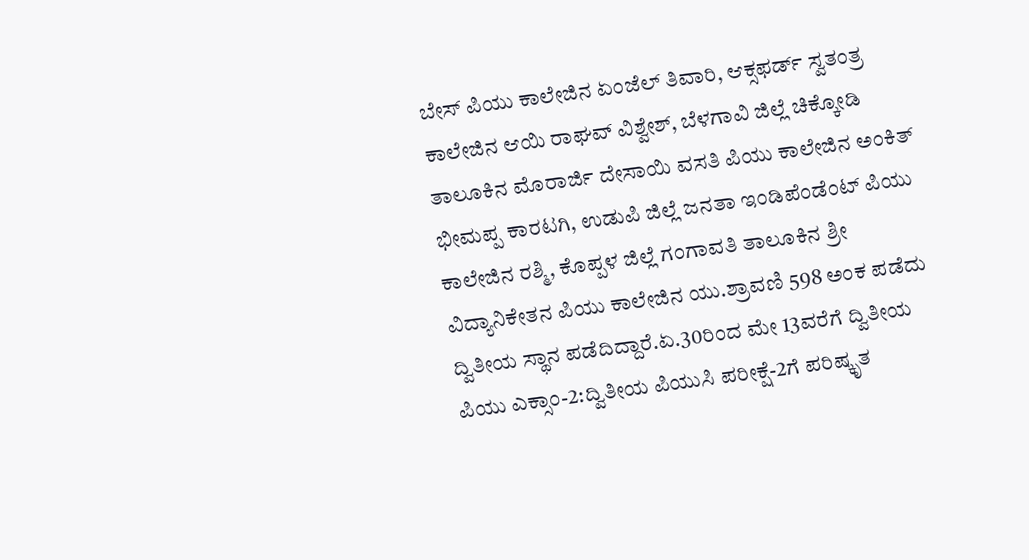ಬೇಸ್‌ ಪಿಯು ಕಾಲೇಜಿನ ಏಂಜೆಲ್ ತಿವಾರಿ, ಆಕ್ಸಫರ್ಡ್‌ ಸ್ವತಂತ್ರ ಕಾಲೇಜಿನ ಆಯಿ ರಾಘವ್‌ ವಿಶ್ವೇಶ್‌, ಬೆಳಗಾವಿ ಜಿಲ್ಲೆ ಚಿಕ್ಕೋಡಿ ತಾಲೂಕಿನ ಮೊರಾರ್ಜಿ ದೇಸಾಯಿ ವಸತಿ ಪಿಯು ಕಾಲೇಜಿನ ಅಂಕಿತ್‌ ಭೀಮಪ್ಪ ಕಾರಟಗಿ, ಉಡುಪಿ ಜಿಲ್ಲೆ ಜನತಾ ಇಂಡಿಪೆಂಡೆಂಟ್‌ ಪಿಯು ಕಾಲೇಜಿನ ರಶ್ಮಿ, ಕೊಪ್ಪಳ ಜಿಲ್ಲೆ ಗಂಗಾವತಿ ತಾಲೂಕಿನ ಶ್ರೀ ವಿದ್ಯಾನಿಕೇತನ ಪಿಯು ಕಾಲೇಜಿನ ಯು.ಶ್ರಾವಣಿ 598 ಅಂಕ ಪಡೆದು ದ್ವಿತೀಯ ಸ್ಥಾನ ಪಡೆದಿದ್ದಾರೆ.ಏ.30ರಿಂದ ಮೇ 13ವರೆಗೆ ದ್ವಿತೀಯ ಪಿಯು ಎಕ್ಸಾಂ-2:ದ್ವಿತೀಯ ಪಿಯುಸಿ ಪರೀಕ್ಷೆ-2ಗೆ ಪರಿಷ್ಕೃತ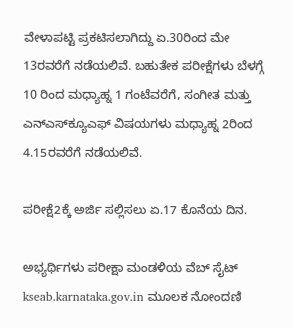ವೇಳಾಪಟ್ಟಿ ಪ್ರಕಟಿಸಲಾಗಿದ್ದು ಏ.30ರಿಂದ ಮೇ 13ರವರೆಗೆ ನಡೆಯಲಿವೆ. ಬಹುತೇಕ ಪರೀಕ್ಷೆಗಳು ಬೆಳಗ್ಗೆ 10 ರಿಂದ ಮಧ್ಯಾಹ್ನ 1 ಗಂಟೆವರೆಗೆ, ಸಂಗೀತ ಮತ್ತು ಎನ್‌ಎಸ್‌ಕ್ಯೂಎಫ್‌ ವಿಷಯಗಳು ಮಧ್ಯಾಹ್ನ 2ರಿಂದ 4.15ರವರೆಗೆ ನಡೆಯಲಿವೆ.

ಪರೀಕ್ಷೆ2ಕ್ಕೆ ಅರ್ಜಿ ಸಲ್ಲಿಸಲು ಏ.17 ಕೊನೆಯ ದಿನ.

ಅಭ್ಯರ್ಥಿಗಳು ಪರೀಕ್ಷಾ ಮಂಡಳಿಯ ವೆಬ್ ಸೈಟ್ kseab.karnataka.gov.in ಮೂಲಕ ನೋಂದಣಿ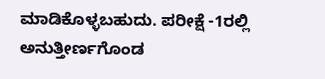ಮಾಡಿಕೊಳ್ಳಬಹುದು. ಪರೀಕ್ಷೆ -1ರಲ್ಲಿ ಅನುತ್ತೀರ್ಣಗೊಂಡ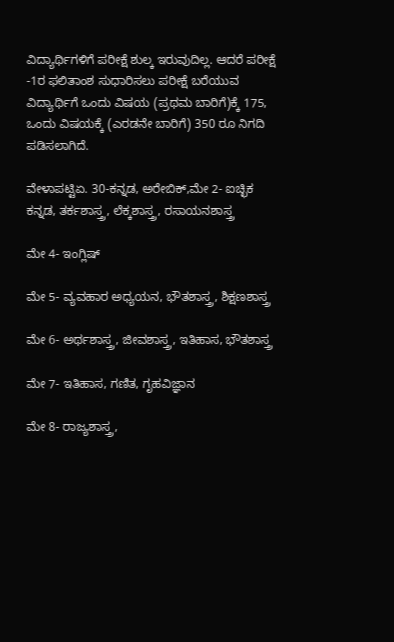ವಿದ್ಯಾರ್ಥಿಗಳಿಗೆ ಪರೀಕ್ಷೆ ಶುಲ್ಕ ಇರುವುದಿಲ್ಲ. ಆದರೆ ಪರೀಕ್ಷೆ -1ರ ಫಲಿತಾಂಶ ಸುಧಾರಿಸಲು ಪರೀಕ್ಷೆ ಬರೆಯುವ ವಿದ್ಯಾರ್ಥಿಗೆ ಒಂದು ವಿಷಯ (ಪ್ರಥಮ ಬಾರಿಗೆ)ಕ್ಕೆ 175, ಒಂದು ವಿಷಯಕ್ಕೆ (ಎರಡನೇ ಬಾರಿಗೆ) 350 ರೂ ನಿಗದಿ ಪಡಿಸಲಾಗಿದೆ.

ವೇಳಾಪಟ್ಟಿಏ. 30-ಕನ್ನಡ, ಅರೇಬಿಕ್,ಮೇ 2- ಐಚ್ಛಿಕ ಕನ್ನಡ, ತರ್ಕಶಾಸ್ತ್ರ, ಲೆಕ್ಕಶಾಸ್ತ್ರ, ರಸಾಯನಶಾಸ್ತ್ರ

ಮೇ 4- ಇಂಗ್ಲಿಷ್

ಮೇ 5- ವ್ಯವಹಾರ ಅಧ್ಯಯನ, ಭೌತಶಾಸ್ತ್ರ, ಶಿಕ್ಷಣಶಾಸ್ತ್ರ

ಮೇ 6- ಅರ್ಥಶಾಸ್ತ್ರ, ಜೀವಶಾಸ್ತ್ರ, ಇತಿಹಾಸ, ಭೌತಶಾಸ್ತ್ರ

ಮೇ 7- ಇತಿಹಾಸ, ಗಣಿತ, ಗೃಹವಿಜ್ಞಾನ

ಮೇ 8- ರಾಜ್ಯಶಾಸ್ತ್ರ,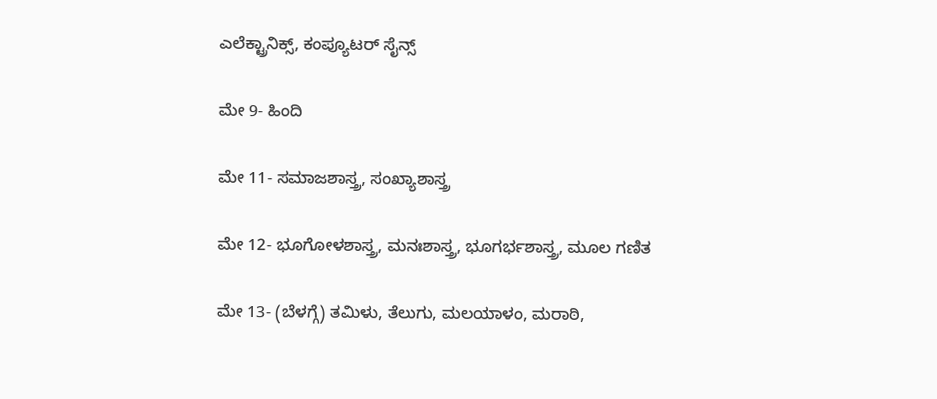ಎಲೆಕ್ಟ್ರಾನಿಕ್ಸ್, ಕಂಪ್ಯೂಟರ್ ಸೈನ್ಸ್

ಮೇ 9- ಹಿಂದಿ

ಮೇ 11- ಸಮಾಜಶಾಸ್ತ್ರ, ಸಂಖ್ಯಾಶಾಸ್ತ್ರ

ಮೇ 12- ಭೂಗೋಳಶಾಸ್ತ್ರ, ಮನಃಶಾಸ್ತ್ರ, ಭೂಗರ್ಭಶಾಸ್ತ್ರ, ಮೂಲ ಗಣಿತ

ಮೇ 13- (ಬೆಳಗ್ಗೆ) ತಮಿಳು, ತೆಲುಗು, ಮಲಯಾಳಂ, ಮರಾಠಿ,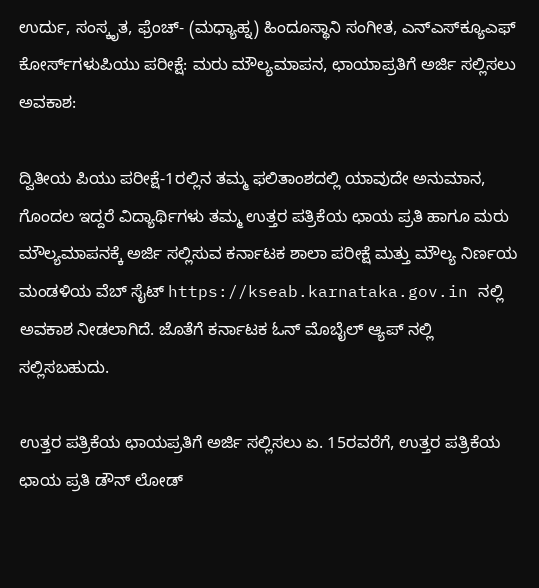ಉರ್ದು, ಸಂಸ್ಕೃತ, ಫ್ರೆಂಚ್- (ಮಧ್ಯಾಹ್ನ) ಹಿಂದೂಸ್ಥಾನಿ ಸಂಗೀತ, ಎನ್‌ಎಸ್‌ಕ್ಯೂಎಫ್ ಕೋರ್ಸ್‌ಗಳುಪಿಯು ಪರೀಕ್ಷೆ: ಮರು ಮೌಲ್ಯಮಾಪನ, ಛಾಯಾಪ್ರತಿಗೆ ಅರ್ಜಿ ಸಲ್ಲಿಸಲು ಅವಕಾಶ:

ದ್ವಿತೀಯ ಪಿಯು ಪರೀಕ್ಷೆ-1ರಲ್ಲಿನ ತಮ್ಮ ಫಲಿತಾಂಶದಲ್ಲಿ ಯಾವುದೇ ಅನುಮಾನ, ಗೊಂದಲ ಇದ್ದರೆ ವಿದ್ಯಾರ್ಥಿಗಳು ತಮ್ಮ ಉತ್ತರ ಪತ್ರಿಕೆಯ ಛಾಯ ಪ್ರತಿ ಹಾಗೂ ಮರು ಮೌಲ್ಯಮಾಪನಕ್ಕೆ ಅರ್ಜಿ ಸಲ್ಲಿಸುವ ಕರ್ನಾಟಕ ಶಾಲಾ ಪರೀಕ್ಷೆ ಮತ್ತು ಮೌಲ್ಯ ನಿರ್ಣಯ ಮಂಡಳಿಯ ವೆಬ್ ಸೈಟ್ https://kseab.karnataka.gov.in ನಲ್ಲಿ ಅವಕಾಶ ನೀಡಲಾಗಿದೆ. ಜೊತೆಗೆ ಕರ್ನಾಟಕ ಓನ್ ಮೊಬೈಲ್ ಆ್ಯಪ್ ನಲ್ಲಿ ಸಲ್ಲಿಸಬಹುದು.

ಉತ್ತರ ಪತ್ರಿಕೆಯ ಛಾಯಪ್ರತಿಗೆ ಅರ್ಜಿ ಸಲ್ಲಿಸಲು ಏ. 15ರವರೆಗೆ, ಉತ್ತರ ಪತ್ರಿಕೆಯ ಛಾಯ ಪ್ರತಿ ಡೌನ್ ಲೋಡ್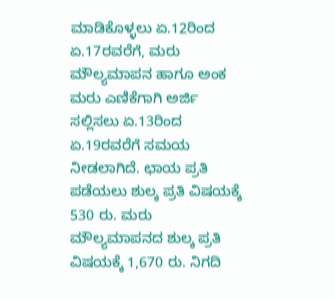ಮಾಡಿಕೊಳ್ಳಲು ಏ.12ರಿಂದ ಏ.17ರವರೆಗೆ, ಮರು ಮೌಲ್ಯಮಾಪನ ಹಾಗೂ ಅಂಕ ಮರು ಎಣಿಕೆಗಾಗಿ ಅರ್ಜಿ ಸಲ್ಲಿಸಲು ಏ.13ರಿಂದ ಏ.19ರವರೆಗೆ ಸಮಯ ನೀಡಲಾಗಿದೆ. ಛಾಯ ಪ್ರತಿ ಪಡೆಯಲು ಶುಲ್ಕ ಪ್ರತಿ ವಿಷಯಕ್ಕೆ 530 ರು. ಮರು ಮೌಲ್ಯಮಾಪನದ ಶುಲ್ಕ ಪ್ರತಿ ವಿಷಯಕ್ಕೆ 1,670 ರು. ನಿಗದಿ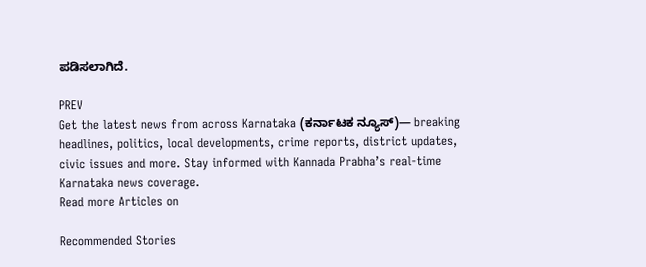ಪಡಿಸಲಾಗಿದೆ.

PREV
Get the latest news from across Karnataka (ಕರ್ನಾಟಕ ನ್ಯೂಸ್)— breaking headlines, politics, local developments, crime reports, district updates, civic issues and more. Stay informed with Kannada Prabha’s real‑time Karnataka news coverage.
Read more Articles on

Recommended Stories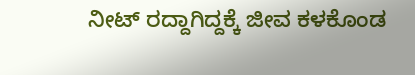ನೀಟ್ ರದ್ದಾಗಿದ್ದಕ್ಕೆ ಜೀವ ಕಳಕೊಂಡ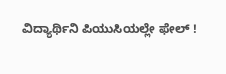ವಿದ್ಯಾರ್ಥಿನಿ ಪಿಯುಸಿಯಲ್ಲೇ ಫೇಲ್ !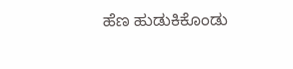ಹೆಣ ಹುಡುಕಿಕೊಂಡು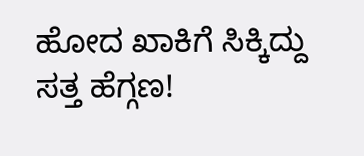ಹೋದ ಖಾಕಿಗೆ ಸಿಕ್ಕಿದ್ದು ಸತ್ತ ಹೆಗ್ಗಣ!